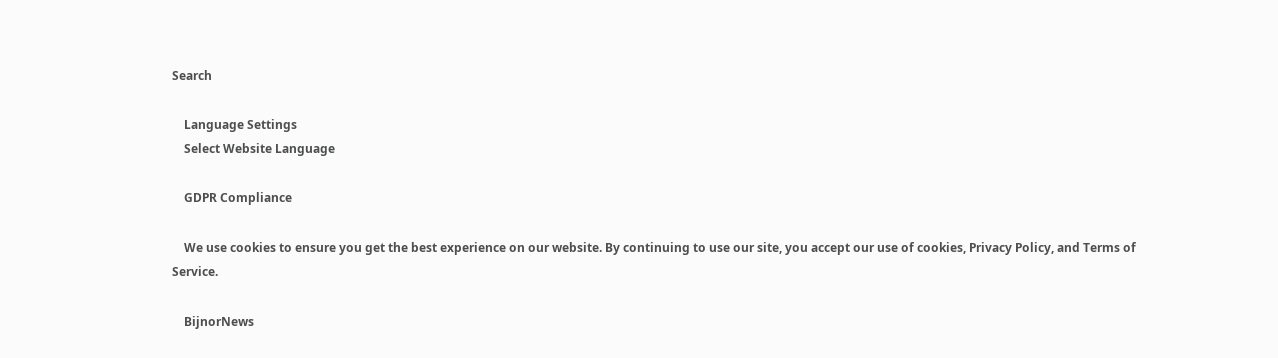Search

    Language Settings
    Select Website Language

    GDPR Compliance

    We use cookies to ensure you get the best experience on our website. By continuing to use our site, you accept our use of cookies, Privacy Policy, and Terms of Service.

    BijnorNews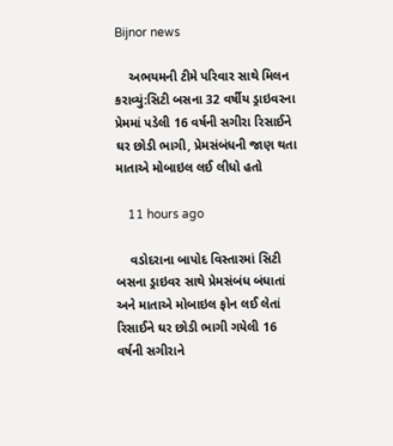Bijnor news

    અભયમની ટીમે પરિવાર સાથે મિલન કરાવ્યું:સિટી બસના 32 વર્ષીય ડ્રાઇવરના પ્રેમમાં પડેલી 16 વર્ષની સગીરા રિસાઈને ઘર છોડી ભાગી, પ્રેમસંબંધની જાણ થતા માતાએ મોબાઇલ લઈ લીધો હતો

    11 hours ago

    વડોદરાના બાપોદ વિસ્તારમાં સિટી બસના ડ્રાઇવર સાથે પ્રેમસંબંધ બંધાતાં અને માતાએ મોબાઇલ ફોન લઈ લેતાં રિસાઈને ઘર છોડી ભાગી ગયેલી 16 વર્ષની સગીરાને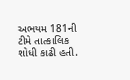અભયમ 181ની ટીમે તાત્કાલિક શોધી કાઢી હતી.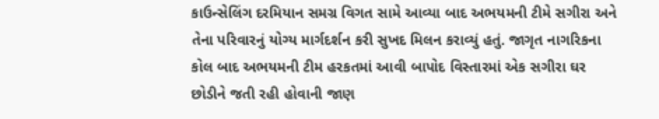કાઉન્સેલિંગ દરમિયાન સમગ્ર વિગત સામે આવ્યા બાદ અભયમની ટીમે સગીરા અને તેના પરિવારનું યોગ્ય માર્ગદર્શન કરી સુખદ મિલન કરાવ્યું હતું. જાગૃત નાગરિકના કોલ બાદ અભયમની ટીમ હરકતમાં આવી બાપોદ વિસ્તારમાં એક સગીરા ઘર છોડીને જતી રહી હોવાની જાણ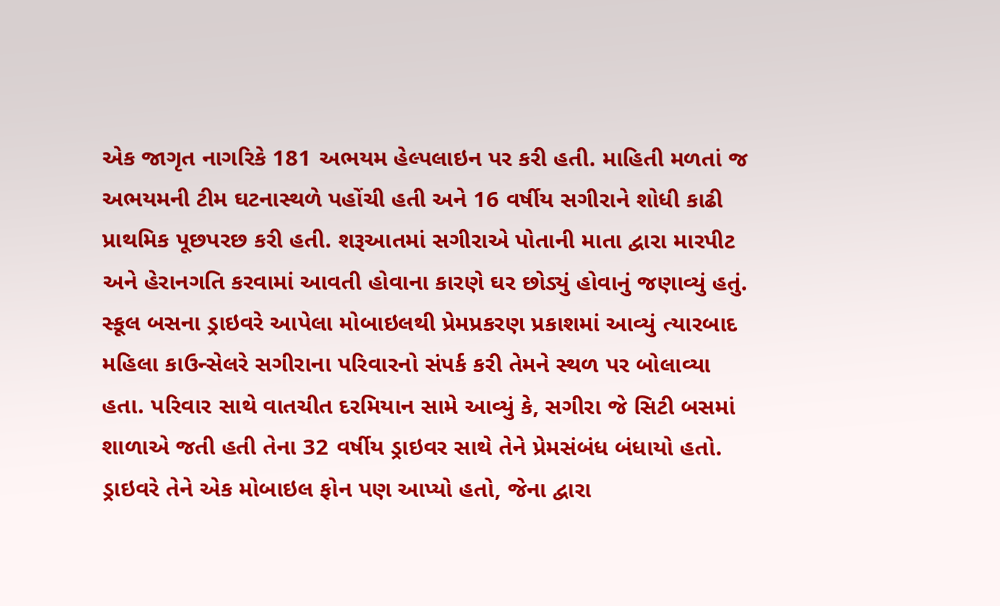એક જાગૃત નાગરિકે 181 અભયમ હેલ્પલાઇન પર કરી હતી. માહિતી મળતાં જ અભયમની ટીમ ઘટનાસ્થળે પહોંચી હતી અને 16 વર્ષીય સગીરાને શોધી કાઢી પ્રાથમિક પૂછપરછ કરી હતી. શરૂઆતમાં સગીરાએ પોતાની માતા દ્વારા મારપીટ અને હેરાનગતિ કરવામાં આવતી હોવાના કારણે ઘર છોડ્યું હોવાનું જણાવ્યું હતું. સ્કૂલ બસના ડ્રાઇવરે આપેલા મોબાઇલથી પ્રેમપ્રકરણ પ્રકાશમાં આવ્યું ત્યારબાદ મહિલા કાઉન્સેલરે સગીરાના પરિવારનો સંપર્ક કરી તેમને સ્થળ પર બોલાવ્યા હતા. પરિવાર સાથે વાતચીત દરમિયાન સામે આવ્યું કે, સગીરા જે સિટી બસમાં શાળાએ જતી હતી તેના 32 વર્ષીય ડ્રાઇવર સાથે તેને પ્રેમસંબંધ બંધાયો હતો. ડ્રાઇવરે તેને એક મોબાઇલ ફોન પણ આપ્યો હતો, જેના દ્વારા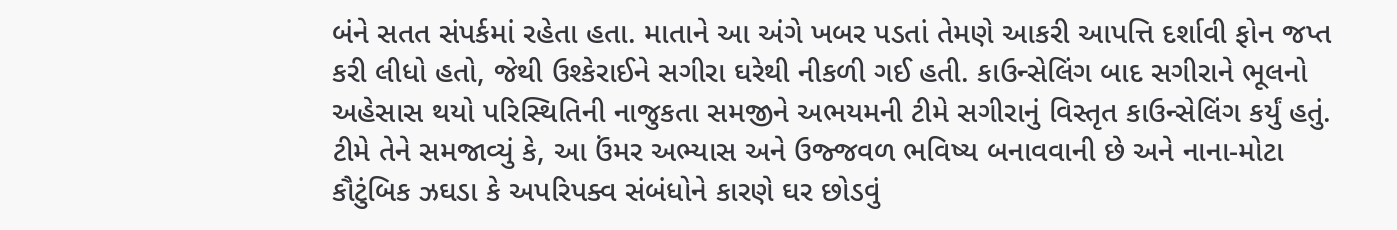બંને સતત સંપર્કમાં રહેતા હતા. માતાને આ અંગે ખબર પડતાં તેમણે આકરી આપત્તિ દર્શાવી ફોન જપ્ત કરી લીધો હતો, જેથી ઉશ્કેરાઈને સગીરા ઘરેથી નીકળી ગઈ હતી. કાઉન્સેલિંગ બાદ સગીરાને ભૂલનો અહેસાસ થયો પરિસ્થિતિની નાજુકતા સમજીને અભયમની ટીમે સગીરાનું વિસ્તૃત કાઉન્સેલિંગ કર્યું હતું. ટીમે તેને સમજાવ્યું કે, આ ઉંમર અભ્યાસ અને ઉજ્જવળ ભવિષ્ય બનાવવાની છે અને નાના-મોટા કૌટુંબિક ઝઘડા કે અપરિપક્વ સંબંધોને કારણે ઘર છોડવું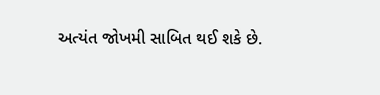અત્યંત જોખમી સાબિત થઈ શકે છે.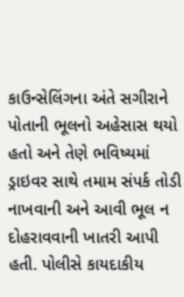કાઉન્સેલિંગના અંતે સગીરાને પોતાની ભૂલનો અહેસાસ થયો હતો અને તેણે ભવિષ્યમાં ડ્રાઇવર સાથે તમામ સંપર્ક તોડી નાખવાની અને આવી ભૂલ ન દોહરાવવાની ખાતરી આપી હતી. પોલીસે કાયદાકીય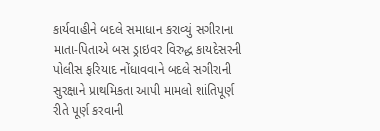કાર્યવાહીને બદલે સમાધાન કરાવ્યું સગીરાના માતા-પિતાએ બસ ડ્રાઇવર વિરુદ્ધ કાયદેસરની પોલીસ ફરિયાદ નોંધાવવાને બદલે સગીરાની સુરક્ષાને પ્રાથમિકતા આપી મામલો શાંતિપૂર્ણ રીતે પૂર્ણ કરવાની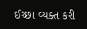ઈચ્છા વ્યક્ત કરી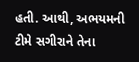હતી. આથી, અભયમની ટીમે સગીરાને તેના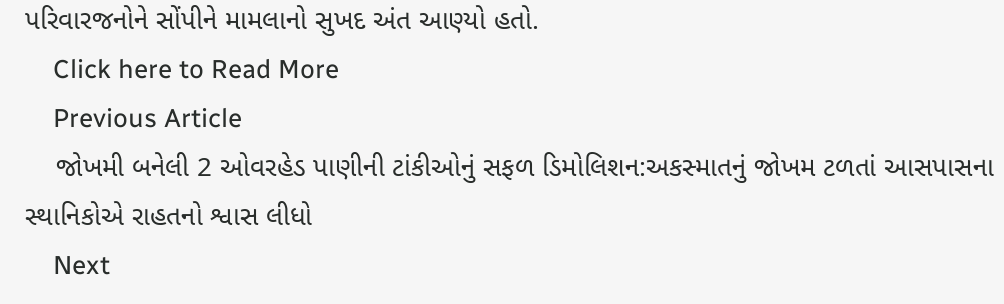પરિવારજનોને સોંપીને મામલાનો સુખદ અંત આણ્યો હતો.
    Click here to Read More
    Previous Article
    જોખમી બનેલી 2 ઓવરહેડ પાણીની ટાંકીઓનું સફળ ડિમોલિશન:અકસ્માતનું જોખમ ટળતાં આસપાસના સ્થાનિકોએ રાહતનો શ્વાસ લીધો
    Next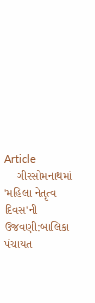Article
    ગીરસોમનાથમાં 'મહિલા નેતૃત્વ દિવસ'ની ઉજવણી:બાલિકા પંચાયત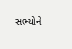સભ્યોને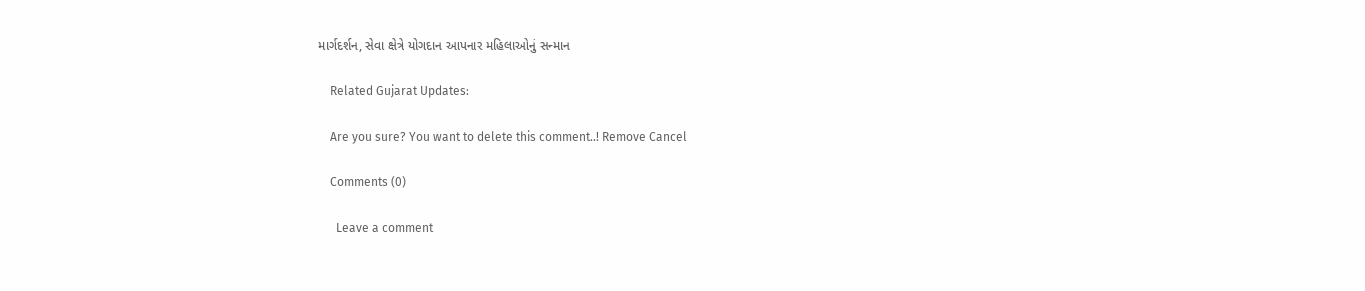માર્ગદર્શન, સેવા ક્ષેત્રે યોગદાન આપનાર મહિલાઓનું સન્માન

    Related Gujarat Updates:

    Are you sure? You want to delete this comment..! Remove Cancel

    Comments (0)

      Leave a comment